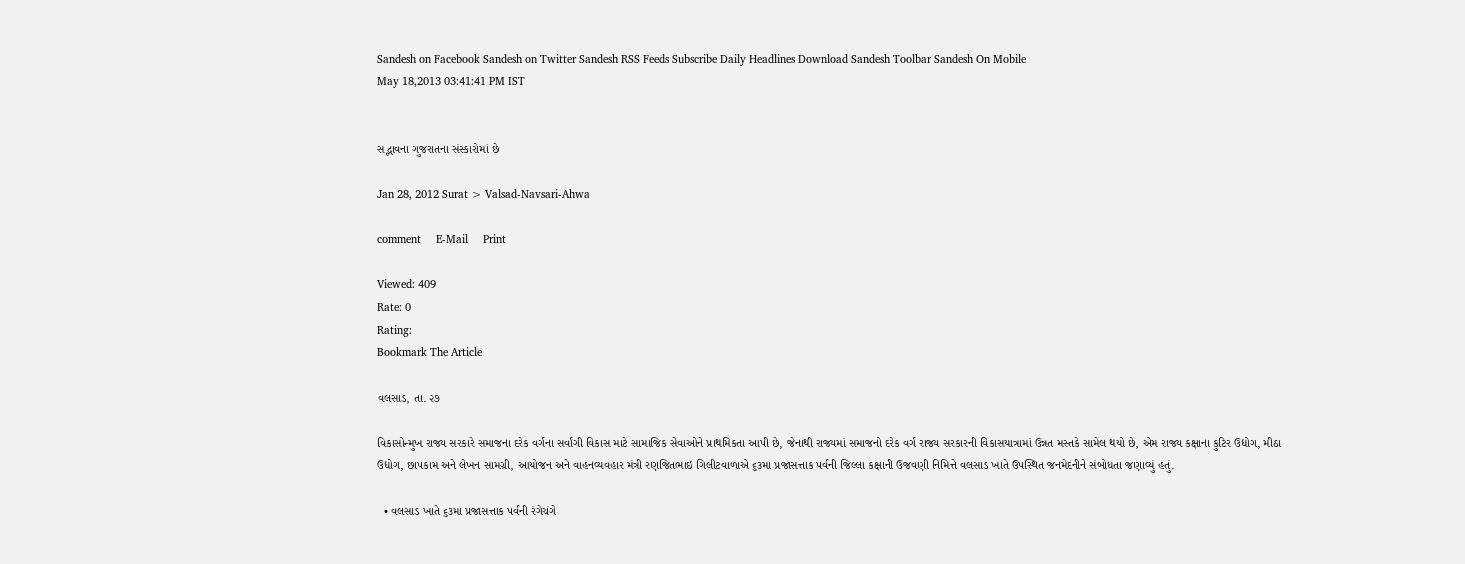Sandesh on Facebook Sandesh on Twitter Sandesh RSS Feeds Subscribe Daily Headlines Download Sandesh Toolbar Sandesh On Mobile
May 18,2013 03:41:41 PM IST


સદ્ભાવના ગુજરાતના સંસ્કારોમાં છે

Jan 28, 2012 Surat > Valsad-Navsari-Ahwa

comment     E-Mail     Print

Viewed: 409
Rate: 0
Rating:
Bookmark The Article

વલસાડ, તા. ૨૭

વિકાસોન્મુખ રાજ્ય સરકારે સમાજના દરેક વર્ગના સર્વાંગી વિકાસ માટે સામાજિક સેવાઓને પ્રાથમિકતા આપી છે, જેનાથી રાજ્યમાં સમાજનો દરેક વર્ગ રાજ્ય સરકારની વિકાસયાત્રામાં ઉન્નત મસ્તકે સામેલ થયો છે, એમ રાજ્ય કક્ષાના કુટિર ઉદ્યોગ, મીઠા ઉદ્યોગ, છાપકામ અને લેખન સામગ્રી, આયોજન અને વાહનવ્યવહાર મંત્રી રણજિતભાઇ ગિલીટવાળાએ ૬૩મા પ્રજાસત્તાક પર્વની જિલ્લા કક્ષાની ઉજવણી નિમિત્તે વલસાડ ખાતે ઉપસ્થિત જનમેદનીને સંબોધતા જણાવ્યું હતું.

  • વલસાડ ખાતે ૬૩મા પ્રજાસત્તાક પર્વની રંગેચંગે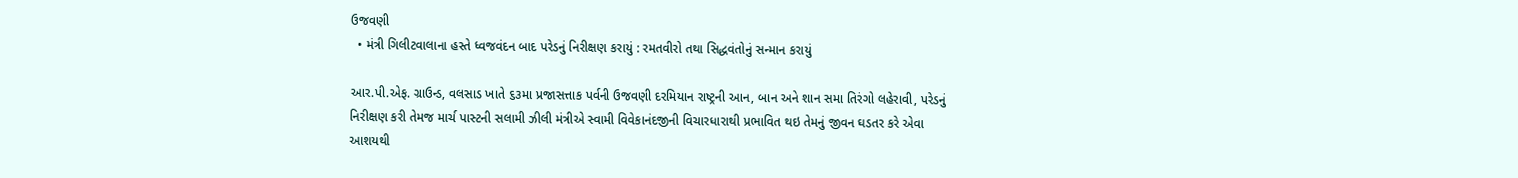ઉજવણી
  • મંત્રી ગિલીટવાલાના હસ્તે ધ્વજવંદન બાદ પરેડનું નિરીક્ષણ કરાયું : રમતવીરો તથા સિદ્ધવંતોનું સન્માન કરાયું

આર.પી.એફ. ગ્રાઉન્ડ, વલસાડ ખાતે ૬૩મા પ્રજાસત્તાક પર્વની ઉજવણી દરમિયાન રાષ્ટ્રની આન, બાન અને શાન સમા તિરંગો લહેરાવી, પરેડનું નિરીક્ષણ કરી તેમજ માર્ચ પાસ્ટની સલામી ઝીલી મંત્રીએ સ્વામી વિવેકાનંદજીની વિચારધારાથી પ્રભાવિત થઇ તેમનું જીવન ઘડતર કરે એવા આશયથી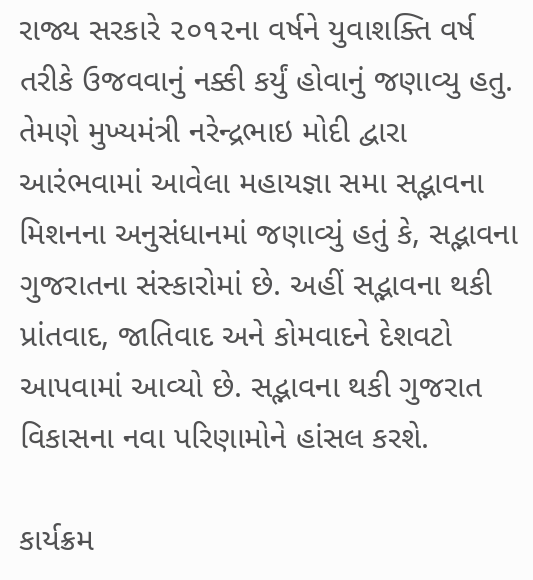રાજ્ય સરકારે ૨૦૧૨ના વર્ષને યુવાશક્તિ વર્ષ તરીકે ઉજવવાનું નક્કી કર્યું હોવાનું જણાવ્યુ હતુ. તેમણે મુખ્યમંત્રી નરેન્દ્રભાઇ મોદી દ્વારા આરંભવામાં આવેલા મહાયજ્ઞા સમા સદ્ભાવના મિશનના અનુસંધાનમાં જણાવ્યું હતું કે, સદ્ભાવના ગુજરાતના સંસ્કારોમાં છે. અહીં સદ્ભાવના થકી પ્રાંતવાદ, જાતિવાદ અને કોમવાદને દેશવટો આપવામાં આવ્યો છે. સદ્ભાવના થકી ગુજરાત વિકાસના નવા પરિણામોને હાંસલ કરશે.

કાર્યક્રમ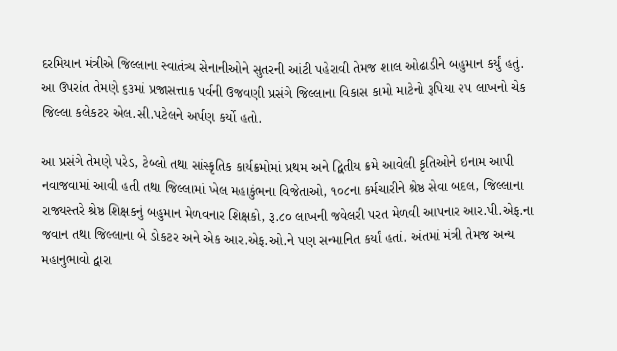દરમિયાન મંત્રીએ જિલ્લાના સ્વાતંત્ર્ય સેનાનીઓને સુતરની આંટી પહેરાવી તેમજ શાલ ઓઢાડીને બહુમાન કર્યું હતું. આ ઉપરાંત તેમણે ૬૩માં પ્રજાસત્તાક પર્વની ઉજવણી પ્રસંગે જિલ્લાના વિકાસ કામો માટેનો રૂપિયા ૨૫ લાખનો ચેક જિલ્લા કલેકટર એલ.સી.પટેલને અર્પણ કર્યો હતો.

આ પ્રસંગે તેમણે પરેડ, ટેબ્લો તથા સાંસ્કૃતિક કાર્યક્રમોમાં પ્રથમ અને દ્વિતીય ક્રમે આવેલી કૃતિઓને ઇનામ આપી નવાજવામાં આવી હતી તથા જિલ્લામાં ખેલ મહાકુંભના વિજેતાઓ, ૧૦૮ના કર્મચારીને શ્રેષ્ઠ સેવા બદલ, જિલ્લાના રાજ્યસ્તરે શ્રેષ્ઠ શિક્ષકનું બહુમાન મેળવનાર શિક્ષકો, રૂ.૮૦ લાખની જવેલરી પરત મેળવી આપનાર આર.પી.એફ.ના જવાન તથા જિલ્લાના બે ડોકટર અને એક આર.એફ.ઓ.ને પણ સન્માનિત કર્યાં હતાં. અંતમાં મંત્રી તેમજ અન્ય મહાનુભાવો દ્વારા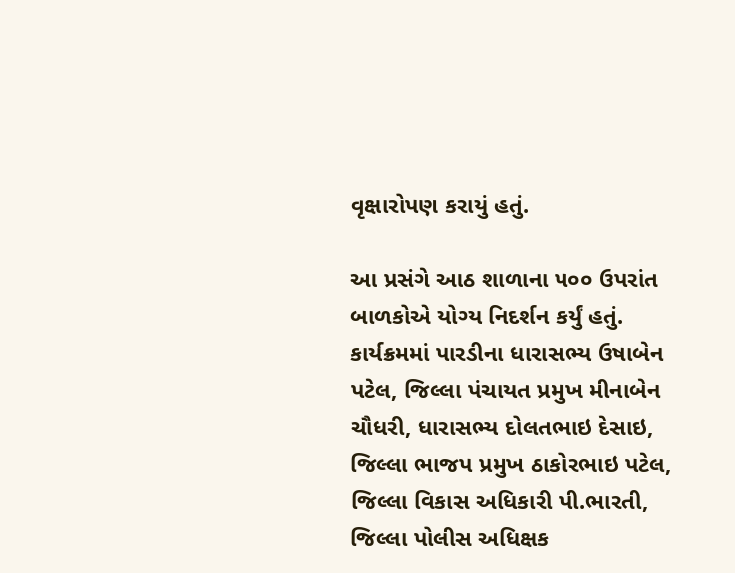વૃક્ષારોપણ કરાયું હતું.

આ પ્રસંગે આઠ શાળાના ૫૦૦ ઉપરાંત બાળકોએ યોગ્ય નિદર્શન કર્યું હતું. કાર્યક્રમમાં પારડીના ધારાસભ્ય ઉષાબેન પટેલ, જિલ્લા પંચાયત પ્રમુખ મીનાબેન ચૌધરી, ધારાસભ્ય દોલતભાઇ દેસાઇ, જિલ્લા ભાજપ પ્રમુખ ઠાકોરભાઇ પટેલ, જિલ્લા વિકાસ અધિકારી પી.ભારતી, જિલ્લા પોલીસ અધિક્ષક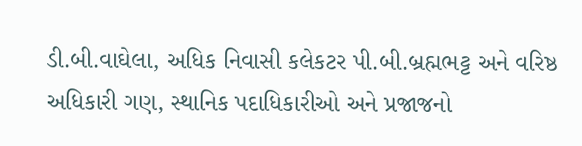ડી.બી.વાઘેલા, અધિક નિવાસી કલેકટર પી.બી.બ્રહ્મભટ્ટ અને વરિષ્ઠ અધિકારી ગણ, સ્થાનિક પદાધિકારીઓ અને પ્રજાજનો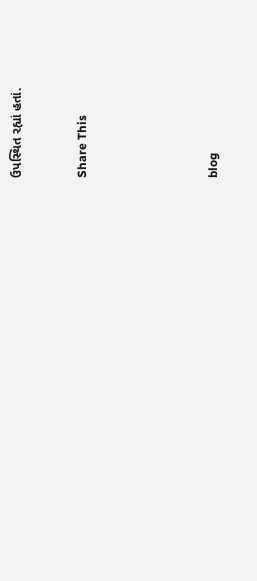ઉપસ્થિત રહ્યાં હતાં.


Share This





blog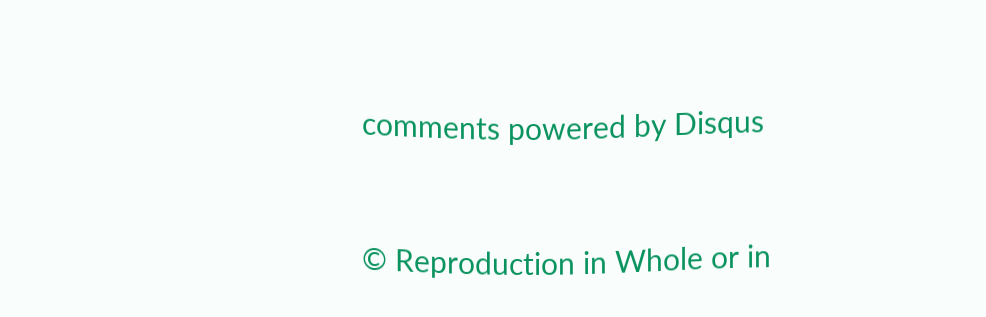comments powered by Disqus


© Reproduction in Whole or in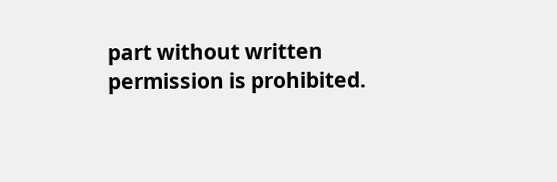part without written permission is prohibited.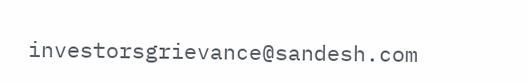investorsgrievance@sandesh.com